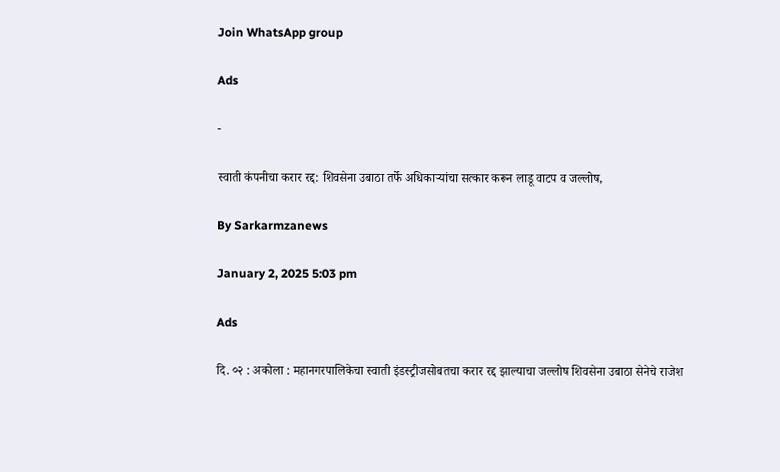Join WhatsApp group

Ads

-

स्वाती कंपनीचा करार रद्द: शिवसेना उबाठा तर्फे अधिकाऱ्यांचा सत्कार करून लाडू वाटप व जल्लोष,

By Sarkarmzanews

January 2, 2025 5:03 pm

Ads

दि. ०२ : अकोला : महानगरपालिकेचा स्वाती इंडस्ट्रीजसोबतचा करार रद्द झाल्याचा जल्लोष शिवसेना उबाठा सेनेचे राजेश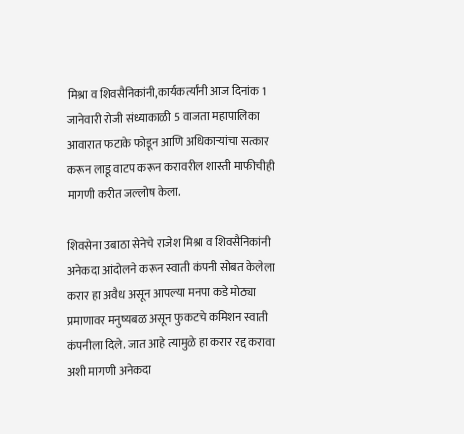मिश्रा व शिवसैनिकांनी,कार्यकर्त्यांनी आज दिनांक 1 जानेवारी रोजी संध्याकाळी 5 वाजता महापालिका आवारात फटाके फोडून आणि अधिकाऱ्यांचा सत्कार करून लाडू वाटप करून करावरील शास्ती माफीचीही मागणी करीत जल्लोष केला.

शिवसेना उबाठा सेनेचे राजेश मिश्रा व शिवसैनिकांनी अनेकदा आंदोलने करून स्वाती कंपनी सोबत केलेला करार हा अवैध असून आपल्या मनपा कडे मोठ्या प्रमाणावर मनुष्यबळ असून फुकटचे कमिशन स्वाती कंपनीला दिले. जात आहे त्यामुळे हा करार रद्द करावा अशी मागणी अनेकदा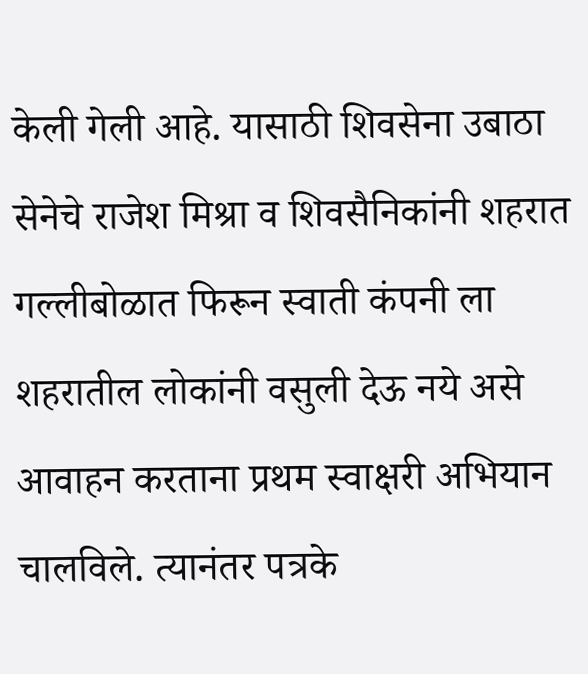केली गेली आहे. यासाठी शिवसेना उबाठा सेनेचे राजेश मिश्रा व शिवसैनिकांनी शहरात गल्लीबोळात फिरून स्वाती कंपनी ला शहरातील लोकांनी वसुली देऊ नये असे आवाहन करताना प्रथम स्वाक्षरी अभियान चालविले. त्यानंतर पत्रके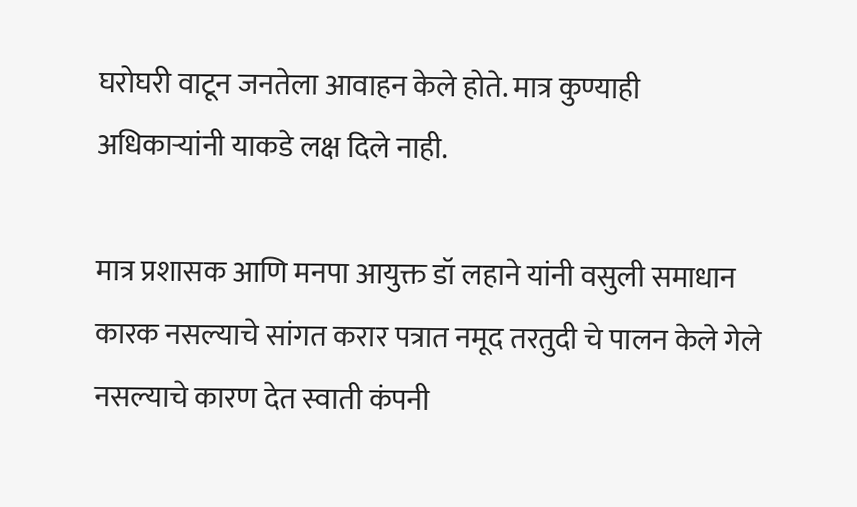घरोघरी वाटून जनतेला आवाहन केले होते. मात्र कुण्याही अधिकाऱ्यांनी याकडे लक्ष दिले नाही.

मात्र प्रशासक आणि मनपा आयुक्त डॉ लहाने यांनी वसुली समाधान कारक नसल्याचे सांगत करार पत्रात नमूद तरतुदी चे पालन केले गेले नसल्याचे कारण देत स्वाती कंपनी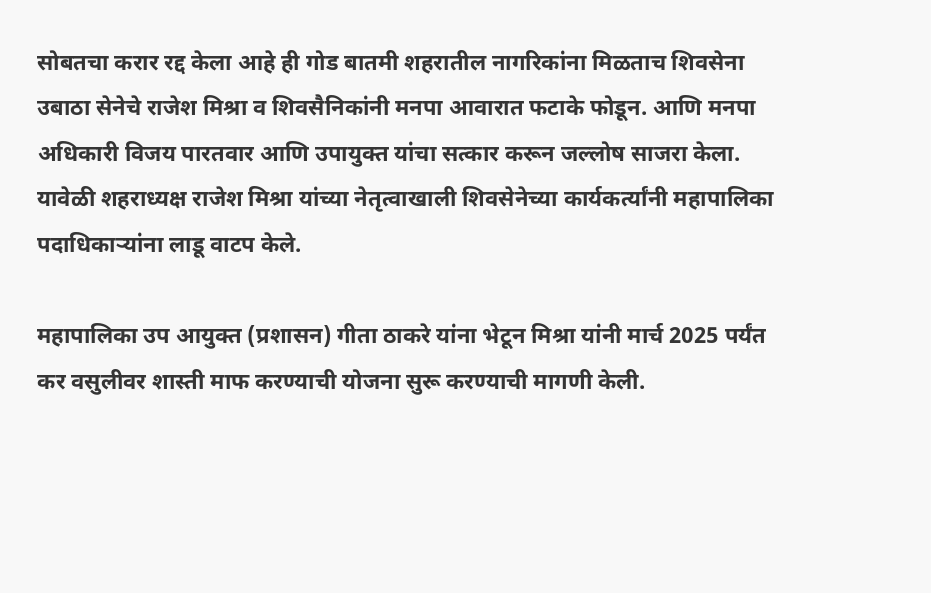सोबतचा करार रद्द केला आहे ही गोड बातमी शहरातील नागरिकांना मिळताच शिवसेना उबाठा सेनेचे राजेश मिश्रा व शिवसैनिकांनी मनपा आवारात फटाके फोडून. आणि मनपा अधिकारी विजय पारतवार आणि उपायुक्त यांचा सत्कार करून जल्लोष साजरा केला. यावेळी शहराध्यक्ष राजेश मिश्रा यांच्या नेतृत्वाखाली शिवसेनेच्या कार्यकर्त्यांनी महापालिका पदाधिकाऱ्यांना लाडू वाटप केले.

महापालिका उप आयुक्त (प्रशासन) गीता ठाकरे यांना भेटून मिश्रा यांनी मार्च 2025 पर्यंत कर वसुलीवर शास्ती माफ करण्याची योजना सुरू करण्याची मागणी केली.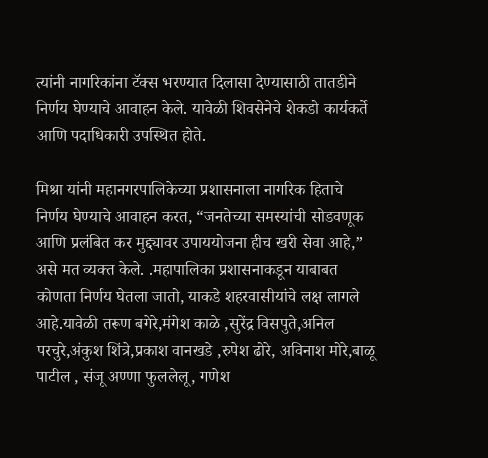त्यांनी नागरिकांना टॅक्स भरण्यात दिलासा देण्यासाठी तातडीने निर्णय घेण्याचे आवाहन केले. यावेळी शिवसेनेचे शेकडो कार्यकर्ते आणि पदाधिकारी उपस्थित होते.

मिश्रा यांनी महानगरपालिकेच्या प्रशासनाला नागरिक हिताचे निर्णय घेण्याचे आवाहन करत, “जनतेच्या समस्यांची सोडवणूक आणि प्रलंबित कर मुद्द्यावर उपाययोजना हीच खरी सेवा आहे,” असे मत व्यक्त केले. .महापालिका प्रशासनाकडून याबाबत कोणता निर्णय घेतला जातो, याकडे शहरवासीयांचे लक्ष लागले आहे.यावेळी तरूण बगेरे,मंगेश काळे ,सुरेंद्र विसपुते,अनिल परचुरे,अंकुश शिंत्रे,प्रकाश वानखडे ,रुपेश ढोरे, अविनाश मोरे,बाळू पाटील , संजू अण्णा फुललेलू, गणेश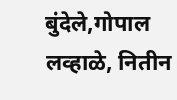बुंदेले,गोपाल लव्हाळे, नितीन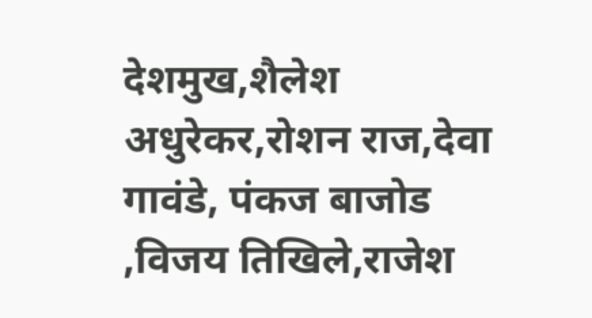देशमुख,शैलेश अधुरेकर,रोशन राज,देवा गावंडे, पंकज बाजोड ,विजय तिखिले,राजेश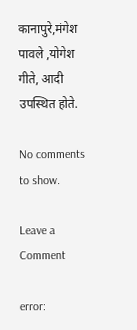कानापुरे,मंगेश पावले ,योगेश गीते, आदी उपस्थित होते.

No comments to show.

Leave a Comment

error: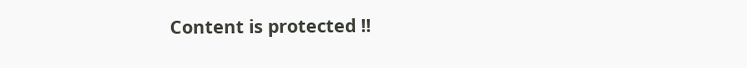Content is protected !!